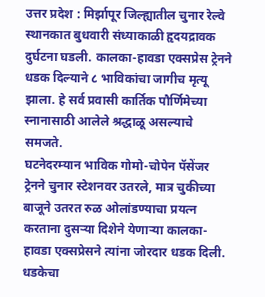उत्तर प्रदेश : मिर्झापूर जिल्ह्यातील चुनार रेल्वे स्थानकात बुधवारी संध्याकाळी हृदयद्रावक दुर्घटना घडली. कालका-हावडा एक्सप्रेस ट्रेनने धडक दिल्याने ८ भाविकांचा जागीच मृत्यू झाला. हे सर्व प्रवासी कार्तिक पौर्णिमेच्या स्नानासाठी आलेले श्रद्धाळू असल्याचे समजते.
घटनेदरम्यान भाविक गोमो-चोपेन पॅसेंजर ट्रेनने चुनार स्टेशनवर उतरले, मात्र चुकीच्या बाजूने उतरत रुळ ओलांडण्याचा प्रयत्न करताना दुसऱ्या दिशेने येणाऱ्या कालका-हावडा एक्सप्रेसने त्यांना जोरदार धडक दिली. धडकेचा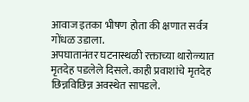आवाज इतका भीषण होता की क्षणात सर्वत्र गोंधळ उडाला.
अपघातानंतर घटनास्थळी रक्ताच्या थारोळ्यात मृतदेह पडलेले दिसले. काही प्रवाशांचे मृतदेह छिन्नविछिन्न अवस्थेत सापडले.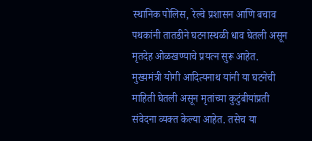स्थानिक पोलिस, रेल्वे प्रशासन आणि बचाव पथकांनी तातडीने घटनास्थळी धाव घेतली असून मृतदेह ओळखण्याचे प्रयत्न सुरू आहेत.
मुख्यमंत्री योगी आदित्यनाथ यांनी या घटनेची माहिती घेतली असून मृतांच्या कुटुंबीयांप्रती संवेदना व्यक्त केल्या आहेत. तसेच या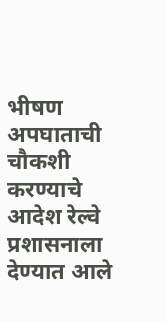भीषण अपघाताची चौकशी करण्याचे आदेश रेल्वे प्रशासनाला देण्यात आले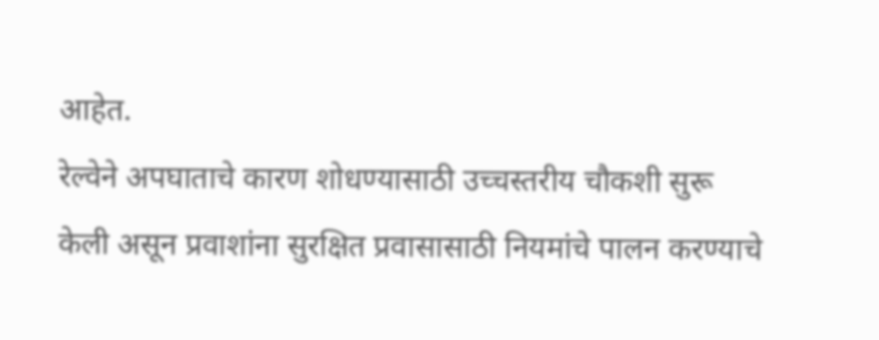आहेत.
रेल्वेने अपघाताचे कारण शोधण्यासाठी उच्चस्तरीय चौकशी सुरू केली असून प्रवाशांना सुरक्षित प्रवासासाठी नियमांचे पालन करण्याचे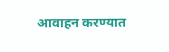आवाहन करण्यात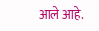आले आहे.